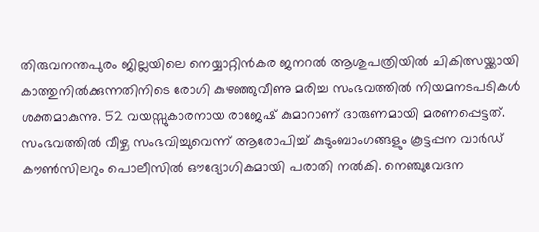തിരുവനന്തപുരം ജില്ലയിലെ നെയ്യാറ്റിൻകര ജനറൽ ആശുപത്രിയിൽ ചികിത്സയ്ക്കായി കാത്തുനിൽക്കുന്നതിനിടെ രോഗി കുഴഞ്ഞുവീണു മരിച്ച സംഭവത്തിൽ നിയമനടപടികൾ ശക്തമാകുന്നു. 52 വയസ്സുകാരനായ രാജേഷ് കുമാറാണ് ദാരുണമായി മരണപ്പെട്ടത്.
സംഭവത്തിൽ വീഴ്ച സംഭവിച്ചുവെന്ന് ആരോപിച്ച് കുടുംബാംഗങ്ങളും കൂട്ടപ്പന വാർഡ് കൗൺസിലറും പൊലീസിൽ ഔദ്യോഗികമായി പരാതി നൽകി. നെഞ്ചുവേദന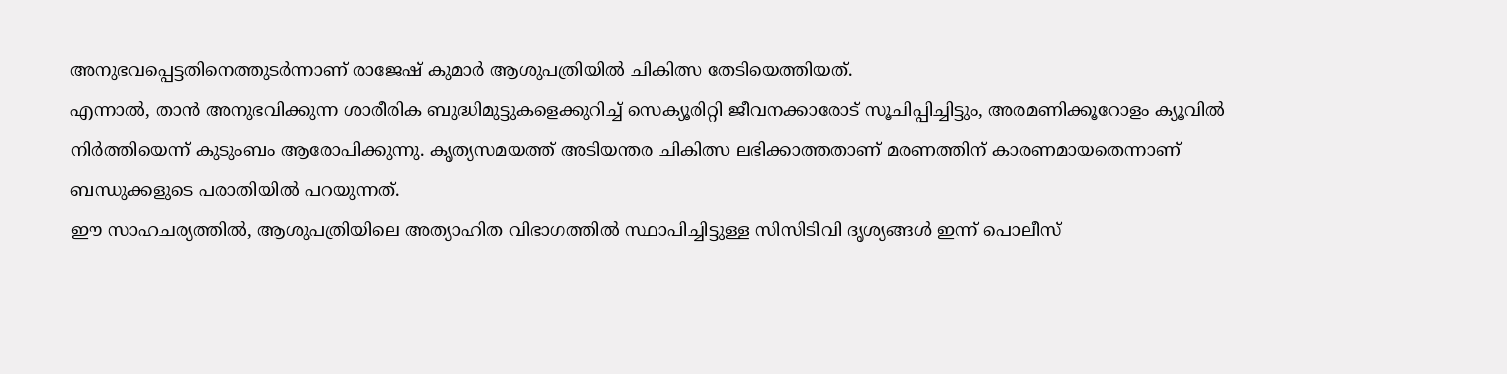അനുഭവപ്പെട്ടതിനെത്തുടർന്നാണ് രാജേഷ് കുമാർ ആശുപത്രിയിൽ ചികിത്സ തേടിയെത്തിയത്.
എന്നാൽ, താൻ അനുഭവിക്കുന്ന ശാരീരിക ബുദ്ധിമുട്ടുകളെക്കുറിച്ച് സെക്യൂരിറ്റി ജീവനക്കാരോട് സൂചിപ്പിച്ചിട്ടും, അരമണിക്കൂറോളം ക്യൂവിൽ നിർത്തിയെന്ന് കുടുംബം ആരോപിക്കുന്നു. കൃത്യസമയത്ത് അടിയന്തര ചികിത്സ ലഭിക്കാത്തതാണ് മരണത്തിന് കാരണമായതെന്നാണ് ബന്ധുക്കളുടെ പരാതിയിൽ പറയുന്നത്.
ഈ സാഹചര്യത്തിൽ, ആശുപത്രിയിലെ അത്യാഹിത വിഭാഗത്തിൽ സ്ഥാപിച്ചിട്ടുള്ള സിസിടിവി ദൃശ്യങ്ങൾ ഇന്ന് പൊലീസ്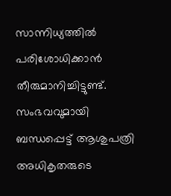സാന്നിധ്യത്തിൽ പരിശോധിക്കാൻ തീരുമാനിച്ചിട്ടുണ്ട്. സംഭവവുമായി ബന്ധപ്പെട്ട് ആശുപത്രി അധികൃതരുടെ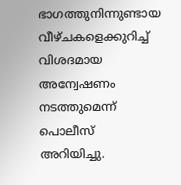ഭാഗത്തുനിന്നുണ്ടായ വീഴ്ചകളെക്കുറിച്ച് വിശദമായ അന്വേഷണം നടത്തുമെന്ന് പൊലീസ് അറിയിച്ചു.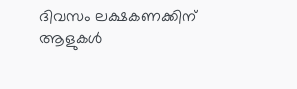ദിവസം ലക്ഷകണക്കിന് ആളുകൾ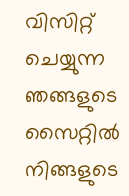വിസിറ്റ് ചെയ്യുന്ന ഞങ്ങളുടെ സൈറ്റിൽ നിങ്ങളുടെ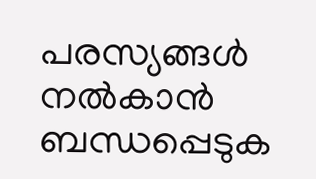പരസ്യങ്ങൾ നൽകാൻ ബന്ധപ്പെടുക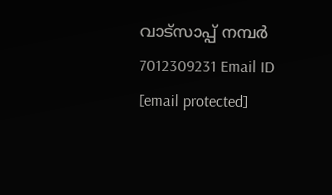വാട്സാപ്പ് നമ്പർ 7012309231 Email ID [email protected]